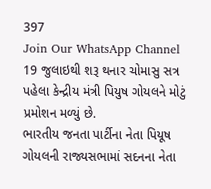397
Join Our WhatsApp Channel
19 જુલાઇથી શરૂ થનાર ચોમાસુ સત્ર પહેલા કેન્દ્રીય મંત્રી પિયુષ ગોયલને મોટું પ્રમોશન મળ્યું છે.
ભારતીય જનતા પાર્ટીના નેતા પિયૂષ ગોયલની રાજ્યસભામાં સદનના નેતા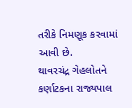તરીકે નિમણૂક કરવામાં આવી છે.
થાવરચંદ્ર ગેહલોતને કર્ણાટકના રાજ્યપાલ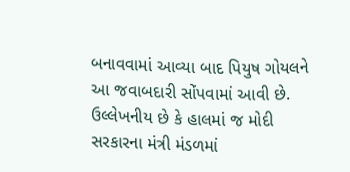બનાવવામાં આવ્યા બાદ પિયુષ ગોયલને આ જવાબદારી સોંપવામાં આવી છે.
ઉલ્લેખનીય છે કે હાલમાં જ મોદી સરકારના મંત્રી મંડળમાં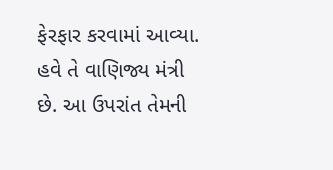ફેરફાર કરવામાં આવ્યા. હવે તે વાણિજ્ય મંત્રી છે. આ ઉપરાંત તેમની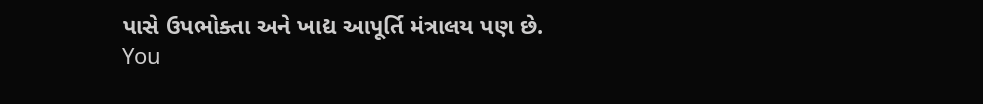પાસે ઉપભોક્તા અને ખાદ્ય આપૂર્તિ મંત્રાલય પણ છે.
You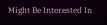Might Be Interested In